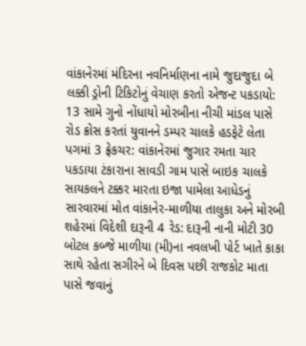વાંકાનેરમાં મંદિરના નવનિર્માણના નામે જુદાજુદા બે લક્કી ડ્રોની ટિકિટોનું વેચાણ કરતો એજન્ટ પકડાયો: 13 સામે ગુનો નોંધાયો મોરબીના નીચી માંડલ પાસે રોડ ક્રોસ કરતાં યુવાનને ડમ્પર ચાલકે હડફેટે લેતા પગમાં 3 ફ્રેકચર: વાંકાનેરમાં જુગાર રમતા ચાર પકડાયા ટંકારાના સાવડી ગામ પાસે બાઇક ચાલકે સાયકલને ટક્કર મારતા ઇજા પામેલા આધેડનું સારવારમાં મોત વાંકાનેર-માળીયા તાલુકા અને મોરબી શહેરમાં વિદેશી દારૂની 4 રેડ: દારૂની નાની મોટી 30 બોટલ કબ્જે માળીયા (મી)ના નવલખી પોર્ટ ખાતે કાકા સાથે રહેતા સગીરને બે દિવસ પછી રાજકોટ માતા પાસે જવાનું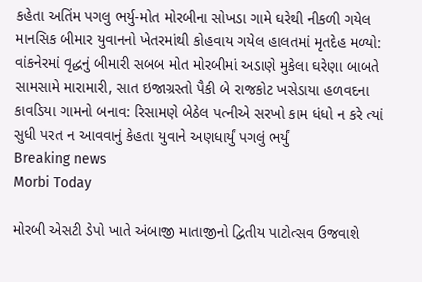કહેતા અતિંમ પગલુ ભર્યુ-મોત મોરબીના સોખડા ગામે ઘરેથી નીકળી ગયેલ માનસિક બીમાર યુવાનનો ખેતરમાંથી કોહવાય ગયેલ હાલતમાં મૃતદેહ મળ્યો: વાંકનેરમાં વૃદ્ધનું બીમારી સબબ મોત મોરબીમાં અડાણે મુકેલા ઘરેણા બાબતે સામસામે મારામારી, સાત ઇજાગ્રસ્તો પૈકી બે રાજકોટ ખસેડાયા હળવદના કાવડિયા ગામનો બનાવ: રિસામણે બેઠેલ પત્નીએ સરખો કામ ધંધો ન કરે ત્યાં સુધી પરત ન આવવાનું કેહતા યુવાને અણધાર્યું પગલું ભર્યું
Breaking news
Morbi Today

મોરબી એસટી ડેપો ખાતે અંબાજી માતાજીનો દ્વિતીય પાટોત્સવ ઉજવાશે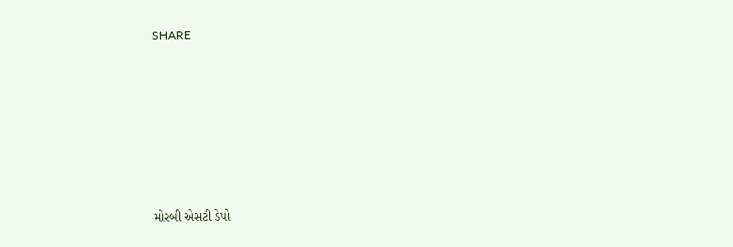SHARE











મોરબી એસટી ડેપો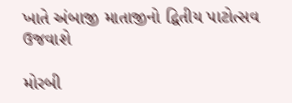ખાતે અંબાજી માતાજીનો દ્વિતીય પાટોત્સવ ઉજવાશે

મોરબી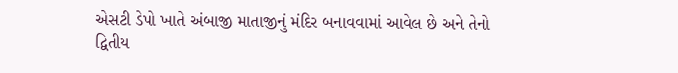એસટી ડેપો ખાતે અંબાજી માતાજીનું મંદિર બનાવવામાં આવેલ છે અને તેનો દ્વિતીય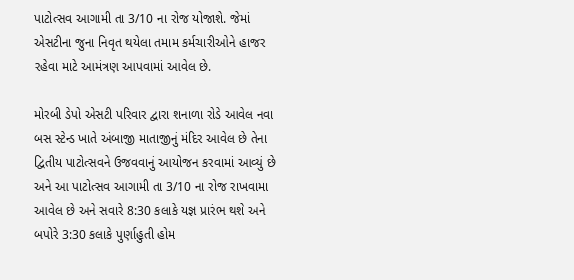પાટોત્સવ આગામી તા 3/10 ના રોજ યોજાશે. જેમાં એસટીના જુના નિવૃત થયેલા તમામ કર્મચારીઓને હાજર રહેવા માટે આમંત્રણ આપવામાં આવેલ છે.

મોરબી ડેપો એસટી પરિવાર દ્વારા શનાળા રોડે આવેલ નવા બસ સ્ટેન્ડ ખાતે અંબાજી માતાજીનું મંદિર આવેલ છે તેના દ્વિતીય પાટોત્સવને ઉજવવાનું આયોજન કરવામાં આવ્યું છે અને આ પાટોત્સવ આગામી તા 3/10 ના રોજ રાખવામા આવેલ છે અને સવારે 8:30 કલાકે યજ્ઞ પ્રારંભ થશે અને બપોરે 3:30 કલાકે પુર્ણાહુતી હોમ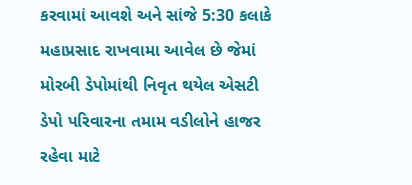કરવામાં આવશે અને સાંજે 5:30 કલાકે મહાપ્રસાદ રાખવામા આવેલ છે જેમાં મોરબી ડેપોમાંથી નિવૃત થયેલ એસટી ડેપો પરિવારના તમામ વડીલોને હાજર રહેવા માટે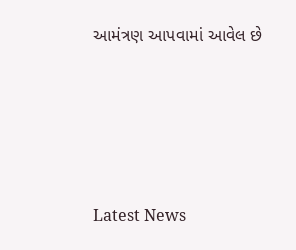આમંત્રણ આપવામાં આવેલ છે






Latest News